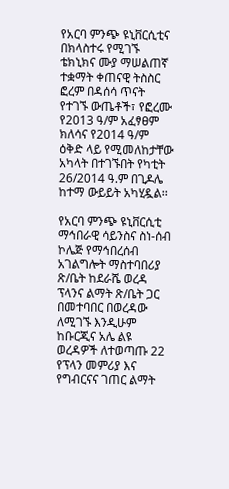የአርባ ምንጭ ዩኒቨርሲቲና በክላስተሩ የሚገኙ ቴክኒክና ሙያ ማሠልጠኛ ተቋማት ቀጠናዊ ትስስር ፎረም በዳሰሳ ጥናት የተገኙ ውጤቶች፣ የፎረሙ የ2013 ዓ/ም አፈፃፀም ክለሳና የ2014 ዓ/ም ዕቅድ ላይ የሚመለከታቸው አካላት በተገኙበት የካቲት 26/2014 ዓ.ም በጊዶሌ ከተማ ውይይት አካሂዷል፡፡

የአርባ ምንጭ ዩኒቨርሲቲ ማኅበራዊ ሳይንስና ስነ-ሰብ ኮሌጅ የማኅበረሰብ አገልግሎት ማስተባበሪያ ጽ/ቤት ከደራሼ ወረዳ ፕላንና ልማት ጽ/ቤት ጋር በመተባበር በወረዳው ለሚገኙ እንዲሁም ከቡርጂና አሌ ልዩ ወረዳዎች ለተወጣጡ 22 የፕላን መምሪያ እና የግብርናና ገጠር ልማት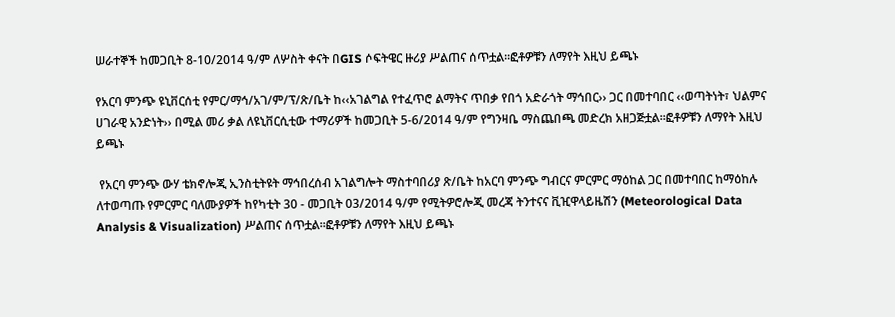ሠራተኞች ከመጋቢት 8-10/2014 ዓ/ም ለሦስት ቀናት በGIS ሶፍትዌር ዙሪያ ሥልጠና ሰጥቷል፡፡ፎቶዎቹን ለማየት እዚህ ይጫኑ

የአርባ ምንጭ ዩኒቨርሰቲ የምር/ማኅ/አገ/ም/ፕ/ጽ/ቤት ከ‹‹አገልግል የተፈጥሮ ልማትና ጥበቃ የበጎ አድራጎት ማኅበር›› ጋር በመተባበር ‹‹ወጣትነት፣ ህልምና ሀገራዊ አንድነት›› በሚል መሪ ቃል ለዩኒቨርሲቲው ተማሪዎች ከመጋቢት 5-6/2014 ዓ/ም የግንዛቤ ማስጨበጫ መድረክ አዘጋጅቷል፡፡ፎቶዎቹን ለማየት እዚህ ይጫኑ

 የአርባ ምንጭ ውሃ ቴክኖሎጂ ኢንስቲትዩት ማኅበረሰብ አገልግሎት ማስተባበሪያ ጽ/ቤት ከአርባ ምንጭ ግብርና ምርምር ማዕከል ጋር በመተባበር ከማዕከሉ ለተወጣጡ የምርምር ባለሙያዎች ከየካቲት 30 - መጋቢት 03/2014 ዓ/ም የሚትዎሮሎጂ መረጃ ትንተናና ቪዢዋላይዜሽን (Meteorological Data Analysis & Visualization) ሥልጠና ሰጥቷል፡፡ፎቶዎቹን ለማየት እዚህ ይጫኑ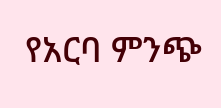የአርባ ምንጭ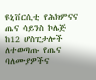ዩኒቨርሲቲ የሕክምናና ጤና ሳይንስ ኮሌጅ ከ12 ሆስፒታሎች ለተወጣጡ የጤና ባለሙያዎችና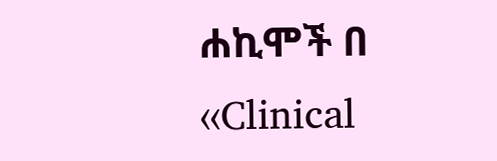ሐኪሞች በ ‹‹Clinical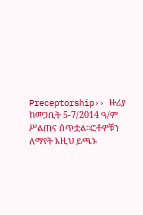Preceptorship›› ዙሪያ ከመጋቢት 5-7/2014 ዓ/ም ሥልጠና ሰጥቷል፡፡ፎቶዎቹን ለማየት እዚህ ይጫኑ